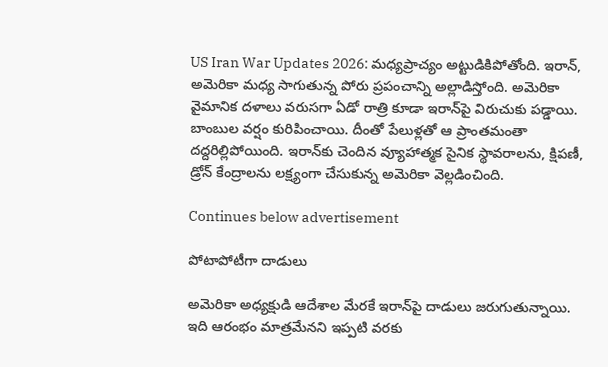US Iran War Updates 2026: మధ్యప్రాచ్యం అట్టుడికిపోతోంది. ఇరాన్, అమెరికా మధ్య సాగుతున్న పోరు ప్రపంచాన్ని అల్లాడిస్తోంది. అమెరికా వైమానిక దళాలు వరుసగా ఏడో రాత్రి కూడా ఇరాన్‌పై విరుచుకు పడ్డాయి. బాంబుల వర్షం కురిపించాయి. దీంతో పేలుళ్లతో ఆ ప్రాంతమంతా దద్దరిల్లిపోయింది. ఇరాన్‌కు చెందిన వ్యూహాత్మక సైనిక స్థావరాలను, క్షిపణీ, డ్రోన్ కేంద్రాలను లక్ష్యంగా చేసుకున్న అమెరికా వెల్లడించింది.

Continues below advertisement

పోటాపోటీగా దాడులు

అమెరికా అధ్యక్షుడి ఆదేశాల మేరకే ఇరాన్‌పై దాడులు జరుగుతున్నాయి. ఇది ఆరంభం మాత్రమేనని ఇప్పటి వరకు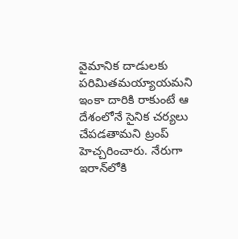వైమానిక దాడులకు పరిమితమయ్యాయమని ఇంకా దారికి రాకుంటే ఆ దేశంలోనే సైనిక చర్యలు చేపడతామని ట్రంప్ హెచ్చరించారు. నేరుగా ఇరాన్‌లోకి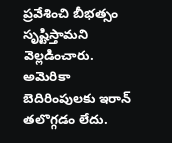ప్రవేశించి బీభత్సం సృష్టిస్తామని వెల్లడించారు. అమెరికా బెదిరింపులకు ఇరాన్ తలొగ్గడం లేదు.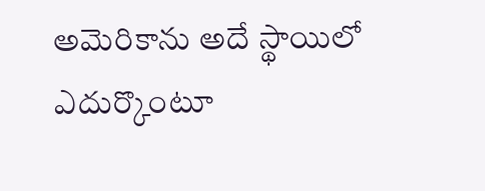అమెరికాను అదే స్థాయిలో ఎదుర్కొంటూ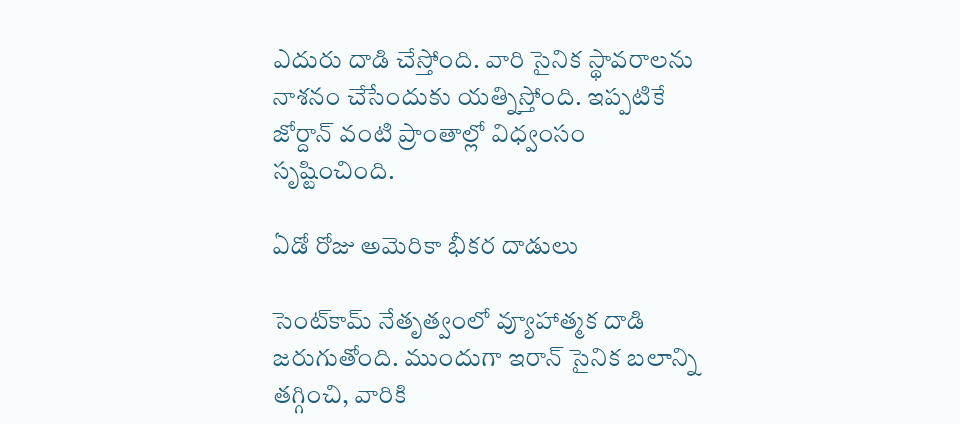ఎదురు దాడి చేస్తోంది. వారి సైనిక స్థావరాలను నాశనం చేసేందుకు యత్నిస్తోంది. ఇప్పటికే జోర్దాన్ వంటి ప్రాంతాల్లో విధ్వంసం సృష్టించింది.

ఏడో రోజు అమెరికా భీకర దాడులు

సెంట్‌కామ్‌ నేతృత్వంలో వ్యూహాత్మక దాడి జరుగుతోంది. ముందుగా ఇరాన్ సైనిక బలాన్ని తగ్గించి, వారికి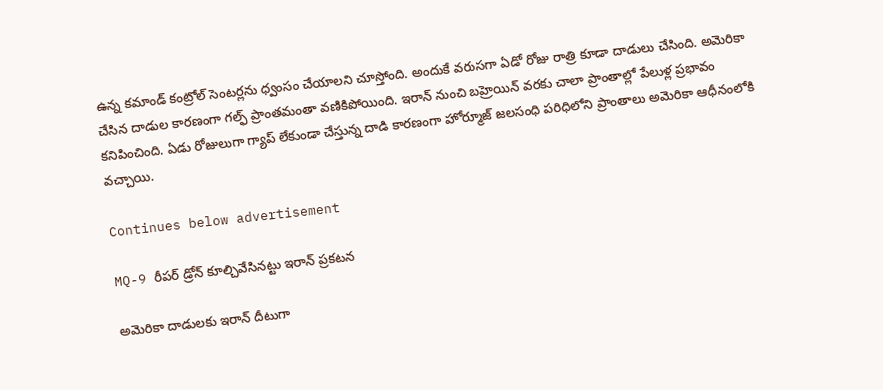ఉన్న కమాండ్ కంట్రోల్‌ సెంటర్లను ధ్వంసం చేయాలని చూస్తోంది. అందుకే వరుసగా ఏడో రోజు రాత్రి కూడా దాడులు చేసింది. అమెరికా చేసిన దాడుల కారణంగా గల్ఫ్ ప్రాంతమంతా వణికిపోయింది. ఇరాన్ నుంచి బహ్రెయిన్ వరకు చాలా ప్రాంతాల్లో పేలుళ్ల ప్రభావం కనిపించింది. ఏడు రోజులుగా గ్యాప్ లేకుండా చేస్తున్న దాడి కారణంగా హోర్మూజ్ జలసంధి పరిధిలోని ప్రాంతాలు అమెరికా ఆధీనంలోకి వచ్చాయి.

Continues below advertisement

MQ-9 రీపర్ డ్రోన్ కూల్చివేసినట్టు ఇరాన్ ప్రకటన

అమెరికా దాడులకు ఇరాన్ దీటుగా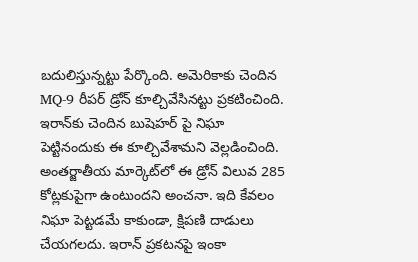బదులిస్తున్నట్టు పేర్కొంది. అమెరికాకు చెందిన MQ-9 రీపర్‌ డ్రోన్ కూల్చివేసినట్టు ప్రకటించింది. ఇరాన్‌కు చెందిన బుషెహర్‌ పై నిఘా పెట్టినందుకు ఈ కూల్చివేశామని వెల్లడించింది. అంతర్జాతీయ మార్కెట్‌లో ఈ డ్రోన్ విలువ 285 కోట్లకుపైగా ఉంటుందని అంచనా. ఇది కేవలం నిఘా పెట్టడమే కాకుండా, క్షిపణి దాడులు చేయగలదు. ఇరాన్ ప్రకటనపై ఇంకా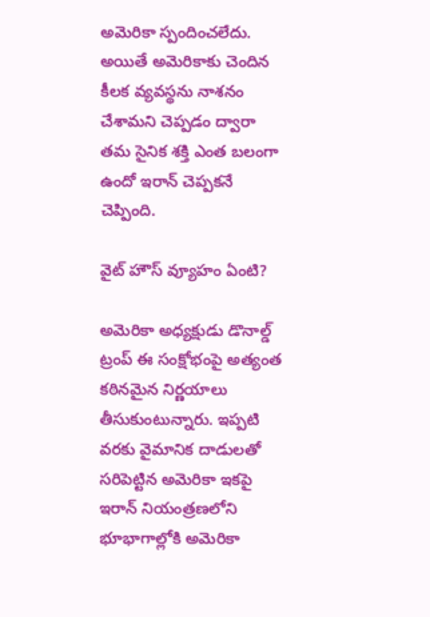అమెరికా స్పందించలేదు. అయితే అమెరికాకు చెందిన కీలక వ్యవస్థను నాశనం చేశామని చెప్పడం ద్వారా తమ సైనిక శక్తి ఎంత బలంగా ఉందో ఇరాన్ చెప్పకనే చెప్పింది.

వైట్‌ హౌస్ వ్యూహం ఏంటి?

అమెరికా అధ్యక్షుడు డొనాల్డ్ ట్రంప్ ఈ సంక్షోభంపై అత్యంత కఠినమైన నిర్ణయాలు తీసుకుంటున్నారు. ఇప్పటి వరకు వైమానిక దాడులతో సరిపెట్టిన అమెరికా ఇకపై ఇరాన్ నియంత్రణలోని భూభాగాల్లోకి అమెరికా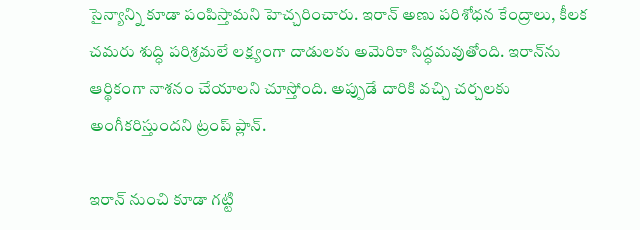సైన్యాన్ని కూడా పంపిస్తామని హెచ్చరించారు. ఇరాన్ అణు పరిశోధన కేంద్రాలు, కీలక చమరు శుద్ధి పరిశ్రమలే లక్ష్యంగా దాడులకు అమెరికా సిద్ధమవుతోంది. ఇరాన్‌ను ఆర్థికంగా నాశనం చేయాలని చూస్తోంది. అప్పుడే దారికి వచ్చి చర్చలకు అంగీకరిస్తుందని ట్రంప్ ప్లాన్.

ఇరాన్ నుంచి కూడా గట్టి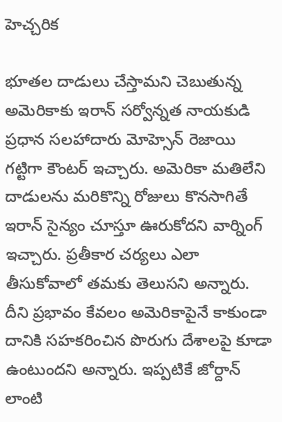హెచ్చరిక

భూతల దాడులు చేస్తామని చెబుతున్న అమెరికాకు ఇరాన్ సర్వోన్నత నాయకుడి ప్రధాన సలహాదారు మోహ్సెన్‌ రెజాయి గట్టిగా కౌంటర్ ఇచ్చారు. అమెరికా మతిలేని దాడులను మరికొన్ని రోజులు కొనసాగితే ఇరాన్ సైన్యం చూస్తూ ఊరుకోదని వార్నింగ్ ఇచ్చారు. ప్రతీకార చర్యలు ఎలా తీసుకోవాలో తమకు తెలుసని అన్నారు. దీని ప్రభావం కేవలం అమెరికాపైనే కాకుండా దానికి సహకరించిన పొరుగు దేశాలపై కూడా ఉంటుందని అన్నారు. ఇప్పటికే జోర్దాన్ లాంటి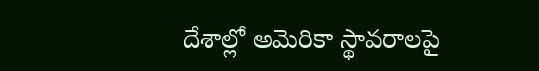దేశాల్లో అమెరికా స్థావరాలపై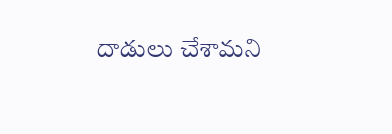దాడులు చేశామని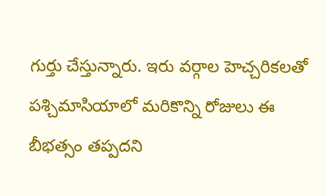గుర్తు చేస్తున్నారు. ఇరు వర్గాల హెచ్చరికలతో పశ్చిమాసియాలో మరికొన్ని రోజులు ఈ బీభత్సం తప్పదని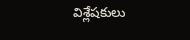విశ్లేషకులు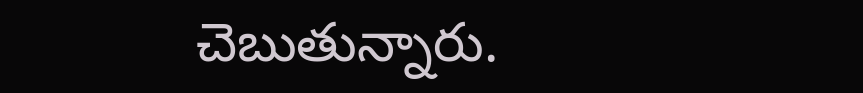చెబుతున్నారు.